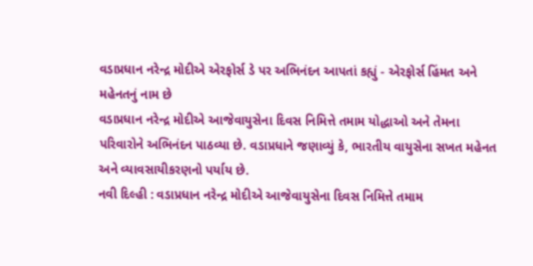વડાપ્રધાન નરેન્દ્ર મોદીએ એરફોર્સ ડે પર અભિનંદન આપતાં કહ્યું - એરફોર્સ હિંમત અને મહેનતનું નામ છે
વડાપ્રધાન નરેન્દ્ર મોદીએ આજેવાયુસેના દિવસ નિમિત્તે તમામ યોદ્ધાઓ અને તેમના પરિવારોને અભિનંદન પાઠવ્યા છે. વડાપ્રધાને જણાવ્યું કે, ભારતીય વાયુસેના સખત મહેનત અને વ્યાવસાયીકરણનો પર્યાય છે.
નવી દિલ્હી : વડાપ્રધાન નરેન્દ્ર મોદીએ આજેવાયુસેના દિવસ નિમિત્તે તમામ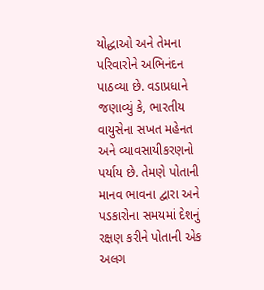યોદ્ધાઓ અને તેમના પરિવારોને અભિનંદન પાઠવ્યા છે. વડાપ્રધાને જણાવ્યું કે, ભારતીય વાયુસેના સખત મહેનત અને વ્યાવસાયીકરણનો પર્યાય છે. તેમણે પોતાની માનવ ભાવના દ્વારા અને પડકારોના સમયમાં દેશનું રક્ષણ કરીને પોતાની એક અલગ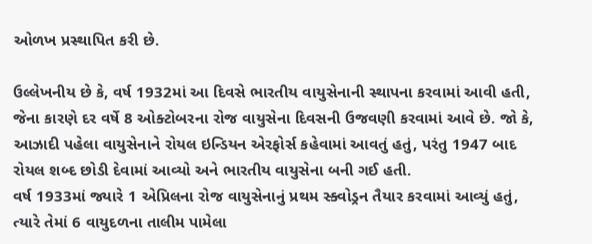ઓળખ પ્રસ્થાપિત કરી છે.

ઉલ્લેખનીય છે કે, વર્ષ 1932માં આ દિવસે ભારતીય વાયુસેનાની સ્થાપના કરવામાં આવી હતી, જેના કારણે દર વર્ષે 8 ઓક્ટોબરના રોજ વાયુસેના દિવસની ઉજવણી કરવામાં આવે છે. જો કે, આઝાદી પહેલા વાયુસેનાને રોયલ ઇન્ડિયન એરફોર્સ કહેવામાં આવતું હતું, પરંતુ 1947 બાદ રોયલ શબ્દ છોડી દેવામાં આવ્યો અને ભારતીય વાયુસેના બની ગઈ હતી.
વર્ષ 1933માં જ્યારે 1 એપ્રિલના રોજ વાયુસેનાનું પ્રથમ સ્ક્વોડ્રન તૈયાર કરવામાં આવ્યું હતું, ત્યારે તેમાં 6 વાયુદળના તાલીમ પામેલા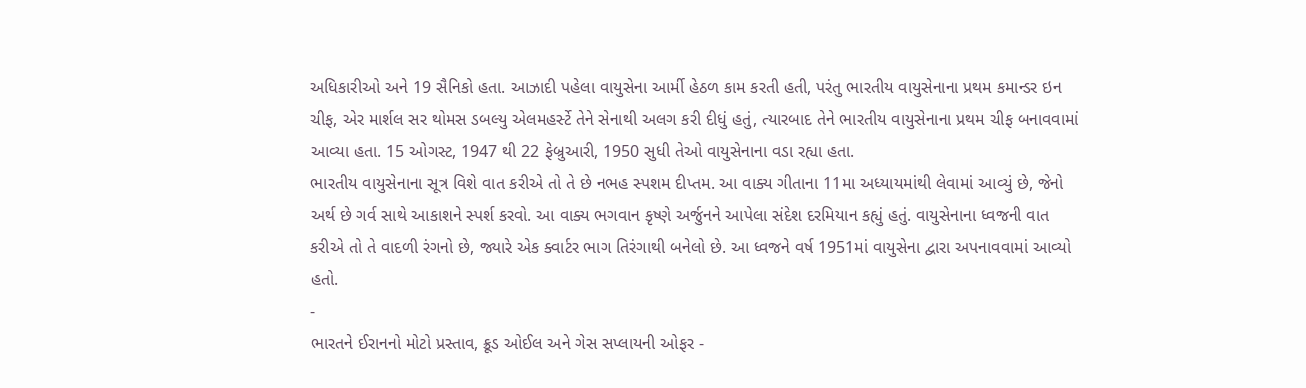અધિકારીઓ અને 19 સૈનિકો હતા. આઝાદી પહેલા વાયુસેના આર્મી હેઠળ કામ કરતી હતી, પરંતુ ભારતીય વાયુસેનાના પ્રથમ કમાન્ડર ઇન ચીફ, એર માર્શલ સર થોમસ ડબલ્યુ એલમહર્સ્ટે તેને સેનાથી અલગ કરી દીધું હતું, ત્યારબાદ તેને ભારતીય વાયુસેનાના પ્રથમ ચીફ બનાવવામાં આવ્યા હતા. 15 ઓગસ્ટ, 1947 થી 22 ફેબ્રુઆરી, 1950 સુધી તેઓ વાયુસેનાના વડા રહ્યા હતા.
ભારતીય વાયુસેનાના સૂત્ર વિશે વાત કરીએ તો તે છે નભહ સ્પશમ દીપ્તમ. આ વાક્ય ગીતાના 11મા અધ્યાયમાંથી લેવામાં આવ્યું છે, જેનો અર્થ છે ગર્વ સાથે આકાશને સ્પર્શ કરવો. આ વાક્ય ભગવાન કૃષ્ણે અર્જુનને આપેલા સંદેશ દરમિયાન કહ્યું હતું. વાયુસેનાના ધ્વજની વાત કરીએ તો તે વાદળી રંગનો છે, જ્યારે એક ક્વાર્ટર ભાગ તિરંગાથી બનેલો છે. આ ધ્વજને વર્ષ 1951માં વાયુસેના દ્વારા અપનાવવામાં આવ્યો હતો.
-
ભારતને ઈરાનનો મોટો પ્રસ્તાવ, ક્રૂડ ઓઈલ અને ગેસ સપ્લાયની ઓફર -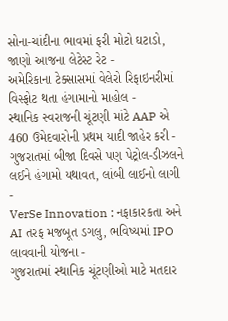સોના-ચાંદીના ભાવમાં ફરી મોટો ઘટાડો, જાણો આજના લેટેસ્ટ રેટ -
અમેરિકાના ટેક્સાસમાં વેલેરો રિફાઇનરીમાં વિસ્ફોટ થતા હંગામાનો માહોલ -
સ્થાનિક સ્વરાજની ચૂંટણી માંટે AAP એ 460 ઉમેદવારોની પ્રથમ યાદી જાહેર કરી -
ગુજરાતમાં બીજા દિવસે પણ પેટ્રોલ-ડીઝલને લઈને હંગામો યથાવત, લાંબી લાઈનો લાગી -
VerSe Innovation : નફાકારકતા અને AI તરફ મજબૂત ડગલુ, ભવિષ્યમાં IPO લાવવાની યોજના -
ગુજરાતમાં સ્થાનિક ચૂંટણીઓ માટે મતદાર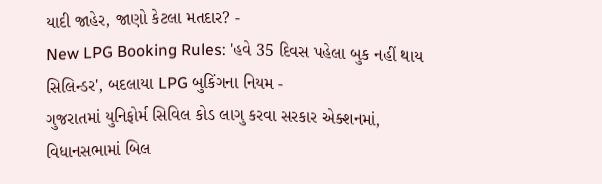યાદી જાહેર, જાણો કેટલા મતદાર? -
New LPG Booking Rules: 'હવે 35 દિવસ પહેલા બુક નહીં થાય સિલિન્ડર', બદલાયા LPG બુકિંગના નિયમ -
ગુજરાતમાં યુનિફોર્મ સિવિલ કોડ લાગુ કરવા સરકાર એક્શનમાં, વિધાનસભામાં બિલ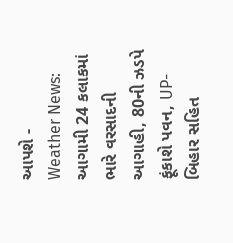આપશે -
Weather News: આગામી 24 કલાકમાં ભારે વરસાદની આગાહી, 80ની ઝડપે ફૂંકાશે પવન, UP-બિહાર સહિત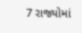7 રાજ્યોમાં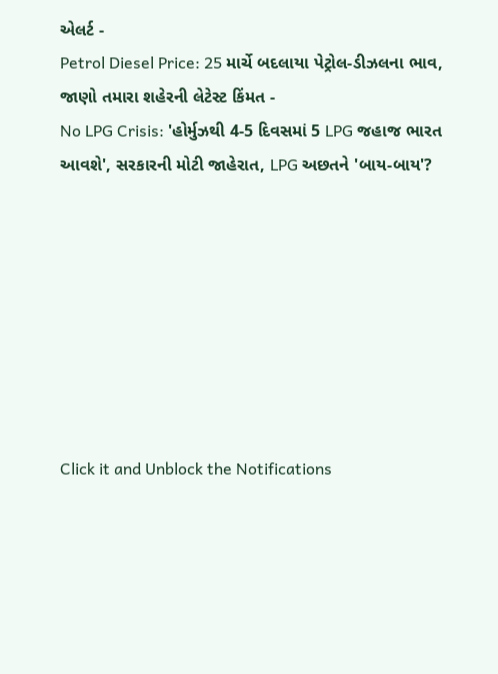એલર્ટ -
Petrol Diesel Price: 25 માર્ચે બદલાયા પેટ્રોલ-ડીઝલના ભાવ, જાણો તમારા શહેરની લેટેસ્ટ કિંમત -
No LPG Crisis: 'હોર્મુઝથી 4-5 દિવસમાં 5 LPG જહાજ ભારત આવશે', સરકારની મોટી જાહેરાત, LPG અછતને 'બાય-બાય'?








Click it and Unblock the Notifications